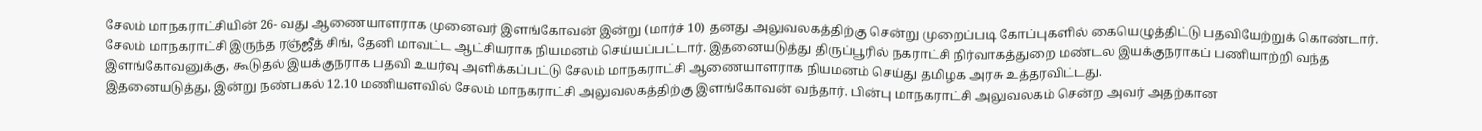சேலம் மாநகராட்சியின் 26- வது ஆணையாளராக முனைவர் இளங்கோவன் இன்று (மார்ச் 10) தனது அலுவலகத்திற்கு சென்று முறைப்படி கோப்புகளில் கையெழுத்திட்டு பதவியேற்றுக் கொண்டார்.
சேலம் மாநகராட்சி இருந்த ரஞ்ஜீத் சிங், தேனி மாவட்ட ஆட்சியராக நியமனம் செய்யப்பட்டார். இதனையடுத்து திருப்பூரில் நகராட்சி நிர்வாகத்துறை மண்டல இயக்குநராகப் பணியாற்றி வந்த இளங்கோவனுக்கு, கூடுதல் இயக்குநராக பதவி உயர்வு அளிக்கப்பட்டு சேலம் மாநகராட்சி ஆணையாளராக நியமனம் செய்து தமிழக அரசு உத்தரவிட்டது.
இதனையடுத்து, இன்று நண்பகல் 12.10 மணியளவில் சேலம் மாநகராட்சி அலுவலகத்திற்கு இளங்கோவன் வந்தார். பின்பு மாநகராட்சி அலுவலகம் சென்ற அவர் அதற்கான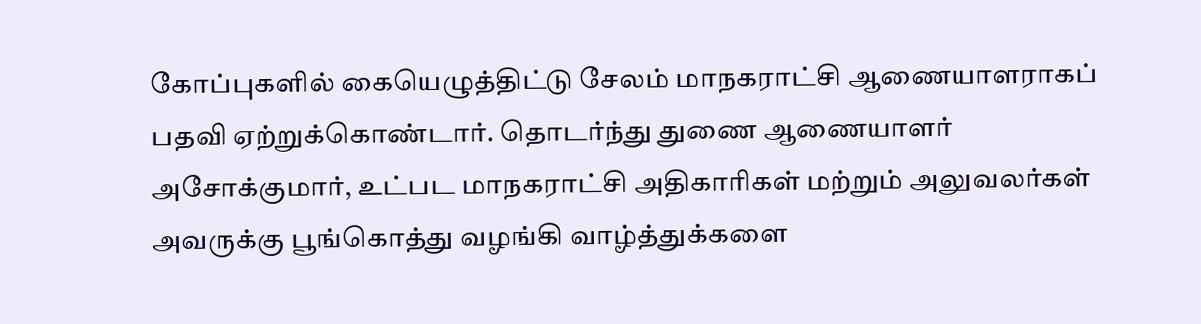கோப்புகளில் கையெழுத்திட்டு சேலம் மாநகராட்சி ஆணையாளராகப் பதவி ஏற்றுக்கொண்டார். தொடர்ந்து துணை ஆணையாளர் அசோக்குமார், உட்பட மாநகராட்சி அதிகாரிகள் மற்றும் அலுவலர்கள் அவருக்கு பூங்கொத்து வழங்கி வாழ்த்துக்களை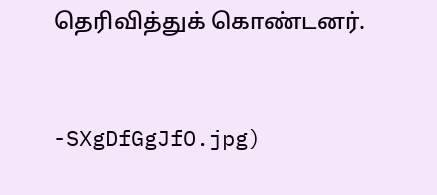தெரிவித்துக் கொண்டனர்.


-SXgDfGgJfO.jpg)